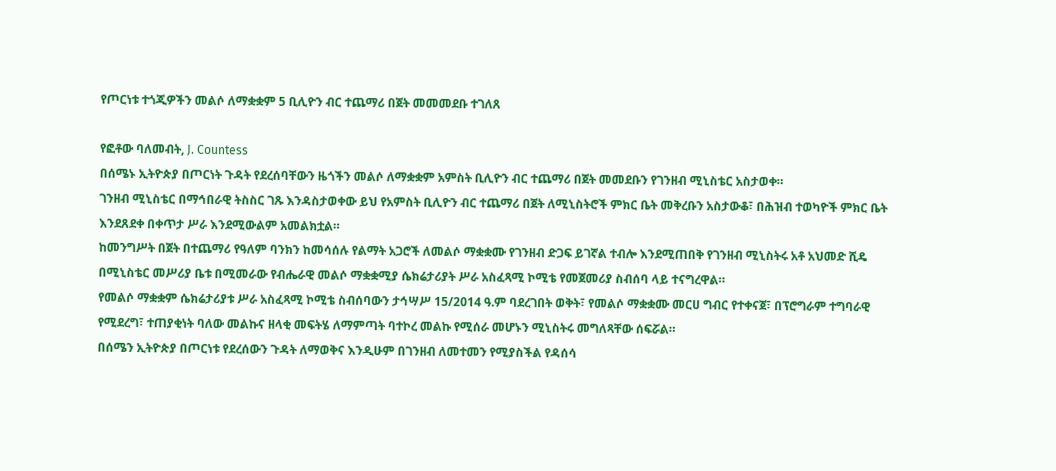የጦርነቱ ተጎጂዎችን መልሶ ለማቋቋም 5 ቢሊዮን ብር ተጨማሪ በጀት መመመደቡ ተገለጸ

የፎቶው ባለመብት, J. Countess
በሰሜኑ ኢትዮጵያ በጦርነት ጉዳት የደረሰባቸውን ዜጎችን መልሶ ለማቋቋም አምስት ቢሊዮን ብር ተጨማሪ በጀት መመደቡን የገንዘብ ሚኒስቴር አስታወቀ።
ገንዘብ ሚኒስቴር በማኅበራዊ ትስስር ገጹ እንዳስታወቀው ይህ የአምስት ቢሊዮን ብር ተጨማሪ በጀት ለሚኒስትሮች ምክር ቤት መቅረቡን አስታውቆ፣ በሕዝብ ተወካዮች ምክር ቤት እንደጸደቀ በቀጥታ ሥራ እንደሚውልም አመልክቷል።
ከመንግሥት በጀት በተጨማሪ የዓለም ባንክን ከመሳሰሉ የልማት አጋሮች ለመልሶ ማቋቋሙ የገንዘብ ድጋፍ ይገኛል ተብሎ እንደሚጠበቅ የገንዘብ ሚኒስትሩ አቶ አህመድ ሺዴ በሚኒስቴር መሥሪያ ቤቱ በሚመራው የብሔራዊ መልሶ ማቋቋሚያ ሴክሬታሪያት ሥራ አስፈጻሚ ኮሚቴ የመጀመሪያ ስብሰባ ላይ ተናግረዋል።
የመልሶ ማቋቋም ሴክሬታሪያቱ ሥራ አስፈጻሚ ኮሚቴ ስብሰባውን ታኅሣሥ 15/2014 ዓ.ም ባደረገበት ወቅት፣ የመልሶ ማቋቋሙ መርሀ ግብር የተቀናጀ፣ በፕሮግራም ተግባራዊ የሚደረግ፣ ተጠያቂነት ባለው መልኩና ዘላቂ መፍትሄ ለማምጣት ባተኮረ መልኩ የሚሰራ መሆኑን ሚኒስትሩ መግለጻቸው ሰፍሯል።
በሰሜን ኢትዮጵያ በጦርነቱ የደረሰውን ጉዳት ለማወቅና እንዲሁም በገንዘብ ለመተመን የሚያስችል የዳሰሳ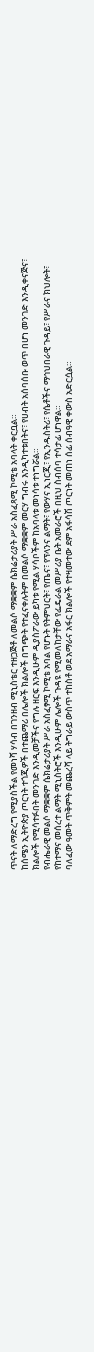ጥናት ለማድረግ የሚያስችል የመነሻ ሃሳብ በገንዘብ ሚኒስቴር ተዘጋጅቶ ለመልሶ ማቋቋም ሴክሬታሪያት ሥራ አስፈጻሚ ኮሚቴ አባላት ቀርቧል።
ከሰሜን ኢትዮጵያ ጦርነት ተጎጂዎች በተጨማሪ በሌሎች ክልሎች በግጭት የተፈናቀሉትም በመልሶ ማቋቋም መርሃ ግብሩ እንዲካተቱበትና፣ የሀብት አሰባሰቡ ወጥ በሆነ መንገድ እንዲቀናጅና፣ ክልሎች የሚሳተፉበት መንገድ እንዲመቻችና የግሉ ዘርፍ እንዲሁም ዲያስፖራው ይካቱ የሚል ሃሳቦችም ከአባላቱ መነሳቱ ተነግሯል።
የብሔራዊ መልሶ ማቋቋም ሴክሬታሪያት ሥራ አስፈፃሚ ኮሚቴ አባል የሆኑት የትምህርት፣ የጤና፣ የፕላንና ልማት፣ የውሃና ኢነርጂ፣ የኢንዱስትሪ፣ የሴቶችና ማኅህበራዊ ጉዳይ፣ የሥራና ክህሎት፣ የከተማና መሰረተ ልማት ሚኒስትሮች እንዲሁም ሌሎች ጉዳዩ የሚመለከታቸው የፌዴራል መሥሪያ ቤት አመራሮች በዚህ ስብሰባ ተሳታፊ ሆነዋል።
ባለፈው ዓመት ጥቅምት መጨረሻ ላይ ትግራይ ውስጥ ተከስቶ ወደ አማራና አፋር ክልሎች የተዛመተው ደም አፋሳሽ ጦርነት መጠነ ሰፊ ሰብዓዊ ቀውስ አድርሷል።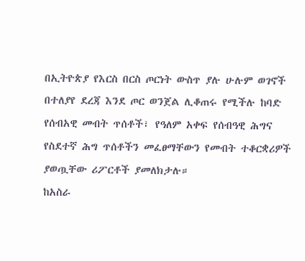በኢትዮጵያ የእርስ በርስ ጦርነት ውስጥ ያሉ ሁሉም ወገኖች በተለያየ ደረጃ እንደ ጦር ወንጀል ሊቆጠሩ የሚችሉ ከባድ የሰብአዊ መብት ጥሰቶች፣ የዓለም አቀፍ የሰብዓዊ ሕግና የስደተኛ ሕግ ጥሰቶችን መፈፀማቸውን የመብት ተቆርቋሪዎች ያወጧቸው ሪፖርቶች ያመለክታሉ።
ከአስራ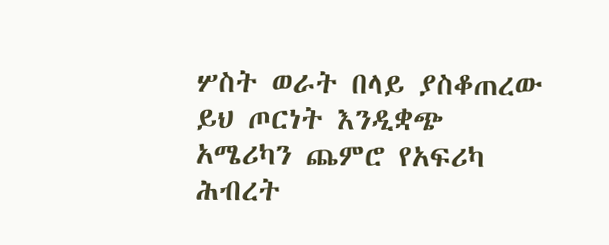ሦስት ወራት በላይ ያስቆጠረው ይህ ጦርነት እንዲቋጭ አሜሪካን ጨምሮ የአፍሪካ ሕብረት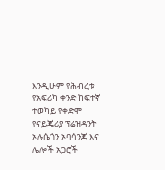እንዲሁም የሕብረቱ የአፍሪካ ቀንድ ከፍተኛ ተወካይ የቀድሞ የናይጄሪያ ፕሬዝዳንት ኦሉሴጎን ኦባሳንጆ እና ሌሎች አጋሮች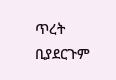ጥረት ቢያደርጉም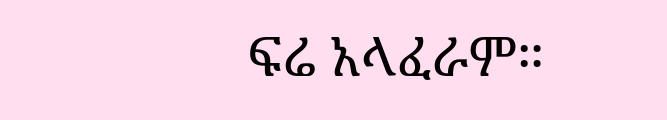ፍሬ አላፈራም።